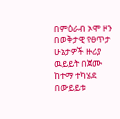በምዕራብ ኦሞ ዞን በወቅታዊ የፀጥታ ሁኔታዎች ዙሪያ ዉይይት በጀሙ ከተማ ተካሄደ
በውይይቱ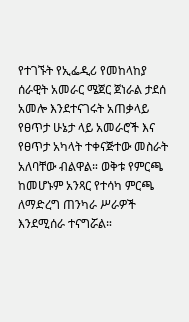የተገኙት የኢፌዲሪ የመከላከያ ሰራዊት አመራር ሜጀር ጀነራል ታደሰ አመሎ እንደተናገሩት አጠቃላይ የፀጥታ ሁኔታ ላይ አመራሮች እና የፀጥታ አካላት ተቀናጅተው መስራት አለባቸው ብልዋል። ወቅቱ የምርጫ ከመሆኑም አንጻር የተሳካ ምርጫ ለማድረግ ጠንካራ ሥራዎች እንደሚሰራ ተናግሯል።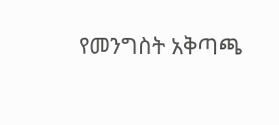የመንግስት አቅጣጫ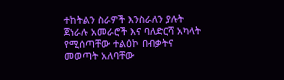ተከትልን ስራዎች እንስራለን ያሉት ጀነራሉ አመራሮች እና ባለድርሻ አካላት የሚሰጣቸው ተልዕኮ በብቃትና መወጣት አለባቸው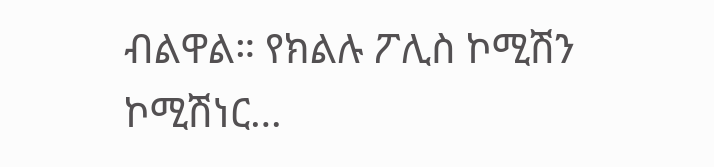ብልዋል። የክልሉ ፖሊስ ኮሚሽን ኮሚሽነር…